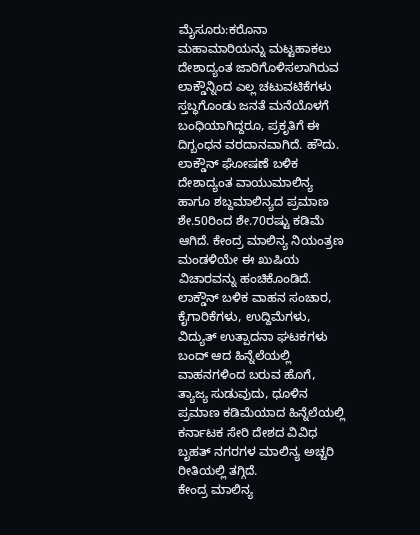ಮೈಸೂರು:ಕರೊನಾ ಮಹಾಮಾರಿಯನ್ನು ಮಟ್ಟಹಾಕಲು ದೇಶಾದ್ಯಂತ ಜಾರಿಗೊಳಿಸಲಾಗಿರುವ ಲಾಕ್ಡೌನ್ನಿಂದ ಎಲ್ಲ ಚಟುವಟಿಕೆಗಳು ಸ್ತಬ್ಧಗೊಂಡು ಜನತೆ ಮನೆಯೊಳಗೆ ಬಂಧಿಯಾಗಿದ್ದರೂ, ಪ್ರಕೃತಿಗೆ ಈ ದಿಗ್ಬಂಧನ ವರದಾನವಾಗಿದೆ. ಹೌದು. ಲಾಕ್ಡೌನ್ ಘೋಷಣೆ ಬಳಿಕ ದೇಶಾದ್ಯಂತ ವಾಯುಮಾಲಿನ್ಯ ಹಾಗೂ ಶಬ್ದಮಾಲಿನ್ಯದ ಪ್ರಮಾಣ ಶೇ.50ರಿಂದ ಶೇ.70ರಷ್ಟು ಕಡಿಮೆ ಆಗಿದೆ. ಕೇಂದ್ರ ಮಾಲಿನ್ಯ ನಿಯಂತ್ರಣ ಮಂಡಳಿಯೇ ಈ ಖುಷಿಯ ವಿಚಾರವನ್ನು ಹಂಚಿಕೊಂಡಿದೆ. ಲಾಕ್ಡೌನ್ ಬಳಿಕ ವಾಹನ ಸಂಚಾರ, ಕೈಗಾರಿಕೆಗಳು, ಉದ್ದಿಮೆಗಳು, ವಿದ್ಯುತ್ ಉತ್ಪಾದನಾ ಘಟಕಗಳು ಬಂದ್ ಆದ ಹಿನ್ನೆಲೆಯಲ್ಲಿ ವಾಹನಗಳಿಂದ ಬರುವ ಹೊಗೆ, ತ್ಯಾಜ್ಯ ಸುಡುವುದು, ಧೂಳಿನ ಪ್ರಮಾಣ ಕಡಿಮೆಯಾದ ಹಿನ್ನೆಲೆಯಲ್ಲಿ ಕರ್ನಾಟಕ ಸೇರಿ ದೇಶದ ವಿವಿಧ ಬೃಹತ್ ನಗರಗಳ ಮಾಲಿನ್ಯ ಅಚ್ಚರಿ ರೀತಿಯಲ್ಲಿ ತಗ್ಗಿದೆ.
ಕೇಂದ್ರ ಮಾಲಿನ್ಯ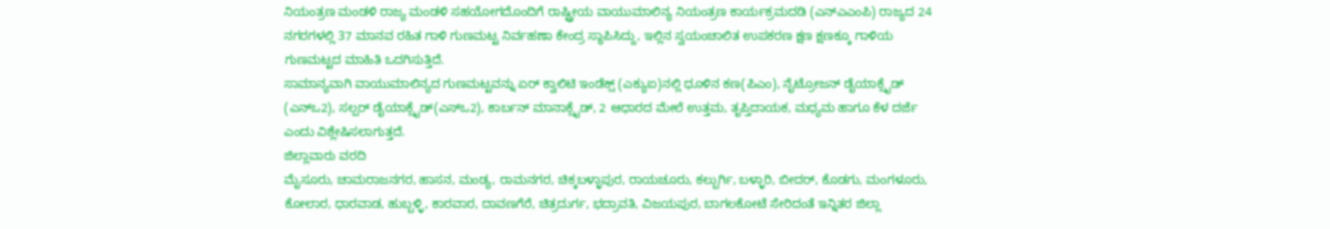ನಿಯಂತ್ರಣ ಮಂಡಳಿ ರಾಜ್ಯ ಮಂಡಳಿ ಸಹಯೋಗದೊಂದಿಗೆ ರಾಷ್ಟ್ರೀಯ ವಾಯುಮಾಲಿನ್ಯ ನಿಯಂತ್ರಣ ಕಾರ್ಯಕ್ರಮದಡಿ (ಎನ್ಎಎಂಪಿ) ರಾಜ್ಯದ 24 ನಗರಗಳಲ್ಲಿ 37 ಮಾನವ ರಹಿತ ಗಾಳಿ ಗುಣಮಟ್ಟ ನಿರ್ವಹಣಾ ಕೇಂದ್ರ ಸ್ಥಾಪಿಸಿದ್ದು, ಇಲ್ಲಿನ ಸ್ವಯಂಚಾಲಿತ ಉಪಕರಣ ಕ್ಷಣ ಕ್ಷಣಕ್ಕೂ ಗಾಳಿಯ ಗುಣಮಟ್ಟದ ಮಾಹಿತಿ ಒದಗಿಸುತ್ತಿದೆ.
ಸಾಮಾನ್ಯವಾಗಿ ವಾಯುಮಾಲಿನ್ಯದ ಗುಣಮಟ್ಟವನ್ನು ಏರ್ ಕ್ವಾಲಿಟಿ ಇಂಡೆಕ್ಸ್ (ಎಕ್ಯುಐ)ನಲ್ಲಿ ಧೂಳಿನ ಕಣ(ಪಿಎಂ), ನೈಟ್ರೋಜನ್ ಡೈಯಾಕ್ಸೈಡ್ (ಎನ್ಒ2), ಸಲ್ಪರ್ ಡೈಯಾಕ್ಸೈಡ್(ಎಸ್ಒ2), ಕಾರ್ಬನ್ ಮಾನಾಕ್ಸೈಡ್, 2 ಆಧಾರದ ಮೇಲೆ ಉತ್ತಮ, ತೃಪ್ತಿದಾಯಕ, ಮಧ್ಯಮ ಹಾಗೂ ಕೆಳ ದರ್ಜೆ ಎಂದು ವಿಶ್ಲೇಷಿಸಲಾಗುತ್ತದೆ.
ಜಿಲ್ಲಾವಾರು ವರದಿ
ಮೈಸೂರು, ಚಾಮರಾಜನಗರ, ಹಾಸನ, ಮಂಡ್ಯ, ರಾಮನಗರ, ಚಿಕ್ಕಬಳ್ಳಾಪುರ, ರಾಯಚೂರು, ಕಲ್ಬುರ್ಗಿ, ಬಳ್ಳಾರಿ, ಬೀದರ್, ಕೊಡಗು, ಮಂಗಳೂರು, ಕೋಲಾರ, ಧಾರವಾಡ, ಹುಬ್ಬಳ್ಳಿ, ಕಾರವಾರ, ದಾವಣಗೆರೆ, ಚಿತ್ರದುರ್ಗ, ಭದ್ರಾವತಿ, ವಿಜಯಪುರ, ಬಾಗಲಕೋಟೆ ಸೇರಿದಂತೆ ಇನ್ನಿತರ ಜಿಲ್ಲಾ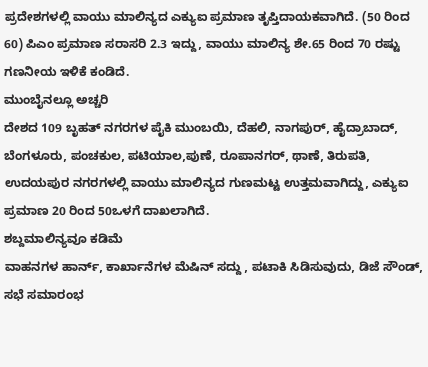ಪ್ರದೇಶಗಳಲ್ಲಿ ವಾಯು ಮಾಲಿನ್ಯದ ಎಕ್ಯುಐ ಪ್ರಮಾಣ ತೃಪ್ತಿದಾಯಕವಾಗಿದೆ. (50 ರಿಂದ 60) ಪಿಎಂ ಪ್ರಮಾಣ ಸರಾಸರಿ 2.3 ಇದ್ದು, ವಾಯು ಮಾಲಿನ್ಯ ಶೇ.65 ರಿಂದ 70 ರಷ್ಟು ಗಣನೀಯ ಇಳಿಕೆ ಕಂಡಿದೆ.
ಮುಂಬೈನಲ್ಲೂ ಅಚ್ಚರಿ
ದೇಶದ 109 ಬೃಹತ್ ನಗರಗಳ ಪೈಕಿ ಮುಂಬಯಿ, ದೆಹಲಿ, ನಾಗಪುರ್, ಹೈದ್ರಾಬಾದ್, ಬೆಂಗಳೂರು, ಪಂಚಕುಲ, ಪಟಿಯಾಲ,ಪುಣೆ, ರೂಪಾನಗರ್, ಥಾಣೆ, ತಿರುಪತಿ, ಉದಯಪುರ ನಗರಗಳಲ್ಲಿ ವಾಯು ಮಾಲಿನ್ಯದ ಗುಣಮಟ್ಟ ಉತ್ತಮವಾಗಿದ್ದು, ಎಕ್ಯುಐ ಪ್ರಮಾಣ 20 ರಿಂದ 50ಒಳಗೆ ದಾಖಲಾಗಿದೆ.
ಶಬ್ದಮಾಲಿನ್ಯವೂ ಕಡಿಮೆ
ವಾಹನಗಳ ಹಾರ್ನ್, ಕಾರ್ಖಾನೆಗಳ ಮೆಷಿನ್ ಸದ್ದು , ಪಟಾಕಿ ಸಿಡಿಸುವುದು, ಡಿಜೆ ಸೌಂಡ್, ಸಭೆ ಸಮಾರಂಭ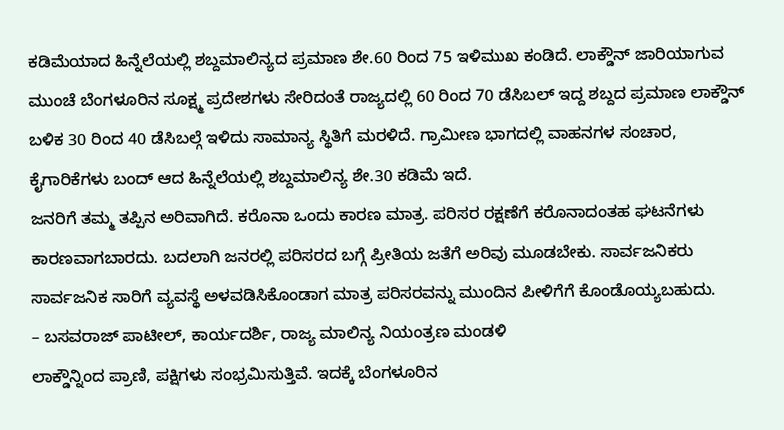ಕಡಿಮೆಯಾದ ಹಿನ್ನೆಲೆಯಲ್ಲಿ ಶಬ್ದಮಾಲಿನ್ಯದ ಪ್ರಮಾಣ ಶೇ.60 ರಿಂದ 75 ಇಳಿಮುಖ ಕಂಡಿದೆ. ಲಾಕ್ಡೌನ್ ಜಾರಿಯಾಗುವ ಮುಂಚೆ ಬೆಂಗಳೂರಿನ ಸೂಕ್ಷ್ಮ ಪ್ರದೇಶಗಳು ಸೇರಿದಂತೆ ರಾಜ್ಯದಲ್ಲಿ 60 ರಿಂದ 70 ಡೆಸಿಬಲ್ ಇದ್ದ ಶಬ್ದದ ಪ್ರಮಾಣ ಲಾಕ್ಡೌನ್ ಬಳಿಕ 30 ರಿಂದ 40 ಡೆಸಿಬಲ್ಗೆ ಇಳಿದು ಸಾಮಾನ್ಯ ಸ್ಥಿತಿಗೆ ಮರಳಿದೆ. ಗ್ರಾಮೀಣ ಭಾಗದಲ್ಲಿ ವಾಹನಗಳ ಸಂಚಾರ, ಕೈಗಾರಿಕೆಗಳು ಬಂದ್ ಆದ ಹಿನ್ನೆಲೆಯಲ್ಲಿ ಶಬ್ದಮಾಲಿನ್ಯ ಶೇ.30 ಕಡಿಮೆ ಇದೆ.
ಜನರಿಗೆ ತಮ್ಮ ತಪ್ಪಿನ ಅರಿವಾಗಿದೆ. ಕರೊನಾ ಒಂದು ಕಾರಣ ಮಾತ್ರ. ಪರಿಸರ ರಕ್ಷಣೆಗೆ ಕರೊನಾದಂತಹ ಘಟನೆಗಳು ಕಾರಣವಾಗಬಾರದು. ಬದಲಾಗಿ ಜನರಲ್ಲಿ ಪರಿಸರದ ಬಗ್ಗೆ ಪ್ರೀತಿಯ ಜತೆಗೆ ಅರಿವು ಮೂಡಬೇಕು. ಸಾರ್ವಜನಿಕರು ಸಾರ್ವಜನಿಕ ಸಾರಿಗೆ ವ್ಯವಸ್ಥೆ ಅಳವಡಿಸಿಕೊಂಡಾಗ ಮಾತ್ರ ಪರಿಸರವನ್ನು ಮುಂದಿನ ಪೀಳಿಗೆಗೆ ಕೊಂಡೊಯ್ಯಬಹುದು.
– ಬಸವರಾಜ್ ಪಾಟೀಲ್, ಕಾರ್ಯದರ್ಶಿ, ರಾಜ್ಯ ಮಾಲಿನ್ಯ ನಿಯಂತ್ರಣ ಮಂಡಳಿ
ಲಾಕ್ಡೌನ್ನಿಂದ ಪ್ರಾಣಿ, ಪಕ್ಷಿಗಳು ಸಂಭ್ರಮಿಸುತ್ತಿವೆ. ಇದಕ್ಕೆ ಬೆಂಗಳೂರಿನ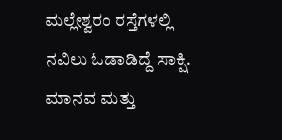ಮಲ್ಲೇಶ್ವರಂ ರಸ್ತೆಗಳಲ್ಲಿ ನವಿಲು ಓಡಾಡಿದ್ದೆ ಸಾಕ್ಷಿ. ಮಾನವ ಮತ್ತು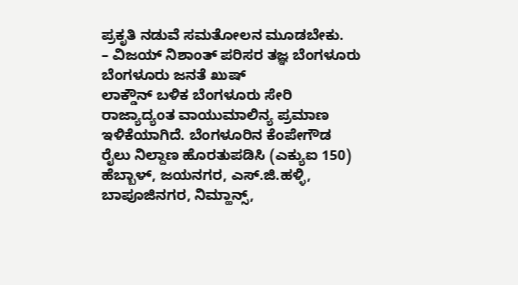ಪ್ರಕೃತಿ ನಡುವೆ ಸಮತೋಲನ ಮೂಡಬೇಕು.
– ವಿಜಯ್ ನಿಶಾಂತ್ ಪರಿಸರ ತಜ್ಞ ಬೆಂಗಳೂರು
ಬೆಂಗಳೂರು ಜನತೆ ಖುಷ್
ಲಾಕ್ಡೌನ್ ಬಳಿಕ ಬೆಂಗಳೂರು ಸೇರಿ ರಾಜ್ಯಾದ್ಯಂತ ವಾಯುಮಾಲಿನ್ಯ ಪ್ರಮಾಣ ಇಳಿಕೆಯಾಗಿದೆ. ಬೆಂಗಳೂರಿನ ಕೆಂಪೇಗೌಡ ರೈಲು ನಿಲ್ದಾಣ ಹೊರತುಪಡಿಸಿ (ಎಕ್ಯುಐ 150) ಹೆಬ್ಬಾಳ್, ಜಯನಗರ, ಎಸ್.ಜಿ.ಹಳ್ಳಿ, ಬಾಪೂಜಿನಗರ, ನಿಮ್ಹಾನ್ಸ್,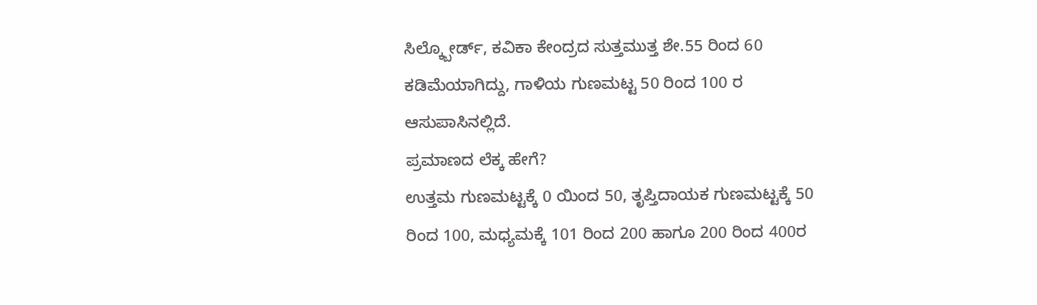ಸಿಲ್ಕ್ಬೋರ್ಡ್, ಕವಿಕಾ ಕೇಂದ್ರದ ಸುತ್ತಮುತ್ತ ಶೇ.55 ರಿಂದ 60 ಕಡಿಮೆಯಾಗಿದ್ದು, ಗಾಳಿಯ ಗುಣಮಟ್ಟ 50 ರಿಂದ 100 ರ ಆಸುಪಾಸಿನಲ್ಲಿದೆ.
ಪ್ರಮಾಣದ ಲೆಕ್ಕ ಹೇಗೆ?
ಉತ್ತಮ ಗುಣಮಟ್ಟಕ್ಕೆ 0 ಯಿಂದ 50, ತೃಪ್ತಿದಾಯಕ ಗುಣಮಟ್ಟಕ್ಕೆ 50 ರಿಂದ 100, ಮಧ್ಯಮಕ್ಕೆ 101 ರಿಂದ 200 ಹಾಗೂ 200 ರಿಂದ 400ರ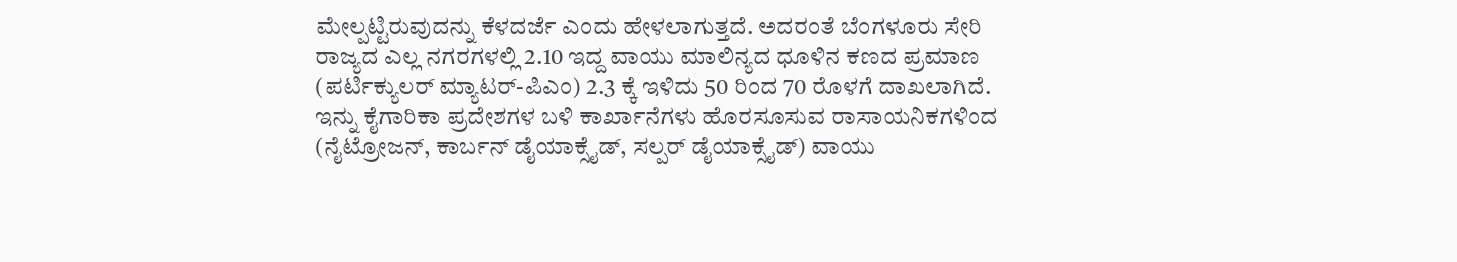ಮೇಲ್ಪಟ್ಟಿರುವುದನ್ನು ಕೆಳದರ್ಜೆ ಎಂದು ಹೇಳಲಾಗುತ್ತದೆ. ಅದರಂತೆ ಬೆಂಗಳೂರು ಸೇರಿ ರಾಜ್ಯದ ಎಲ್ಲ ನಗರಗಳಲ್ಲಿ 2.10 ಇದ್ದ ವಾಯು ಮಾಲಿನ್ಯದ ಧೂಳಿನ ಕಣದ ಪ್ರಮಾಣ (ಪರ್ಟಿಕ್ಯುಲರ್ ಮ್ಯಾಟರ್-ಪಿಎಂ) 2.3 ಕ್ಕೆ ಇಳಿದು 50 ರಿಂದ 70 ರೊಳಗೆ ದಾಖಲಾಗಿದೆ. ಇನ್ನು ಕೈಗಾರಿಕಾ ಪ್ರದೇಶಗಳ ಬಳಿ ಕಾರ್ಖಾನೆಗಳು ಹೊರಸೂಸುವ ರಾಸಾಯನಿಕಗಳಿಂದ (ನೈಟ್ರೋಜನ್, ಕಾರ್ಬನ್ ಡೈಯಾಕ್ಸೈಡ್, ಸಲ್ಪರ್ ಡೈಯಾಕ್ಸೈಡ್) ವಾಯು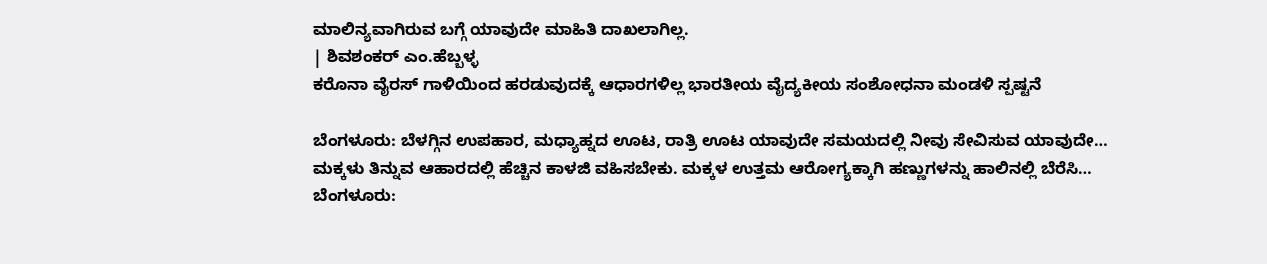ಮಾಲಿನ್ಯವಾಗಿರುವ ಬಗ್ಗೆ ಯಾವುದೇ ಮಾಹಿತಿ ದಾಖಲಾಗಿಲ್ಲ.
| ಶಿವಶಂಕರ್ ಎಂ.ಹೆಬ್ಬಳ್ಳ
ಕರೊನಾ ವೈರಸ್ ಗಾಳಿಯಿಂದ ಹರಡುವುದಕ್ಕೆ ಆಧಾರಗಳಿಲ್ಲ ಭಾರತೀಯ ವೈದ್ಯಕೀಯ ಸಂಶೋಧನಾ ಮಂಡಳಿ ಸ್ಪಷ್ಟನೆ

ಬೆಂಗಳೂರು: ಬೆಳಗ್ಗಿನ ಉಪಹಾರ, ಮಧ್ಯಾಹ್ನದ ಊಟ, ರಾತ್ರಿ ಊಟ ಯಾವುದೇ ಸಮಯದಲ್ಲಿ ನೀವು ಸೇವಿಸುವ ಯಾವುದೇ…
ಮಕ್ಕಳು ತಿನ್ನುವ ಆಹಾರದಲ್ಲಿ ಹೆಚ್ಚಿನ ಕಾಳಜಿ ವಹಿಸಬೇಕು. ಮಕ್ಕಳ ಉತ್ತಮ ಆರೋಗ್ಯಕ್ಕಾಗಿ ಹಣ್ಣುಗಳನ್ನು ಹಾಲಿನಲ್ಲಿ ಬೆರೆಸಿ…
ಬೆಂಗಳೂರು: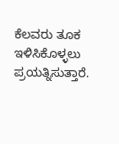ಕೆಲವರು ತೂಕ ಇಳಿಸಿಕೊಳ್ಳಲು ಪ್ರಯತ್ನಿಸುತ್ತಾರೆ.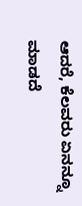ಆದರೆ, ಕೆಲವರು ಏನನ್ನೂ ಮಾಡದೆ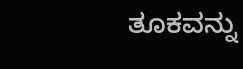ತೂಕವನ್ನು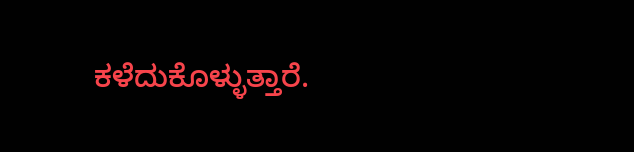ಕಳೆದುಕೊಳ್ಳುತ್ತಾರೆ.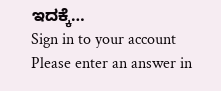ಇದಕ್ಕೆ…
Sign in to your account
Please enter an answer in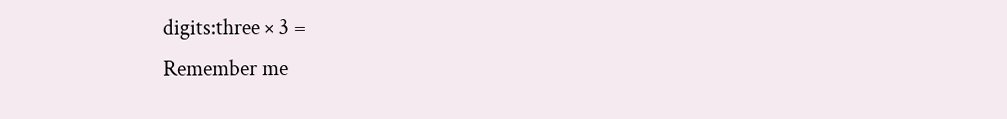digits:three × 3 =
Remember me